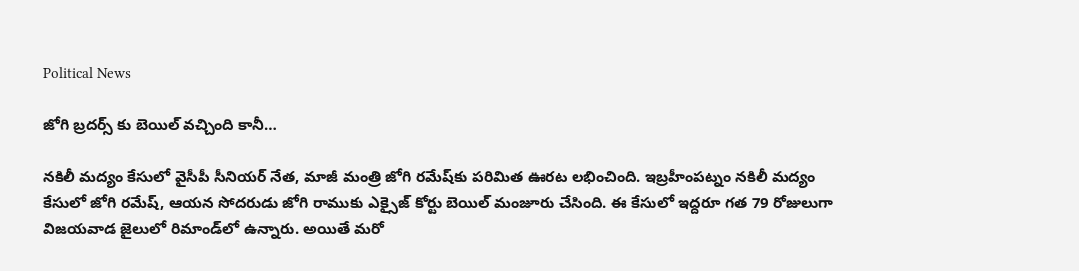Political News

జోగి బ్రదర్స్ కు బెయిల్ వచ్చింది కానీ…

నకిలీ మద్యం కేసులో వైసీపీ సీనియర్ నేత, మాజీ మంత్రి జోగి రమేష్‌కు పరిమిత ఊరట లభించింది. ఇబ్రహీంపట్నం నకిలీ మద్యం కేసులో జోగి రమేష్‌, ఆయన సోదరుడు జోగి రాముకు ఎక్సైజ్ కోర్టు బెయిల్ మంజూరు చేసింది. ఈ కేసులో ఇద్దరూ గత 79 రోజులుగా విజయవాడ జైలులో రిమాండ్‌లో ఉన్నారు. అయితే మరో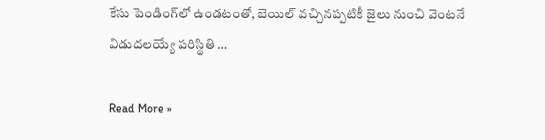కేసు పెండింగ్‌లో ఉండటంతో, బెయిల్ వచ్చినప్పటికీ జైలు నుంచి వెంటనే విడుదలయ్యే పరిస్థితి …

Read More »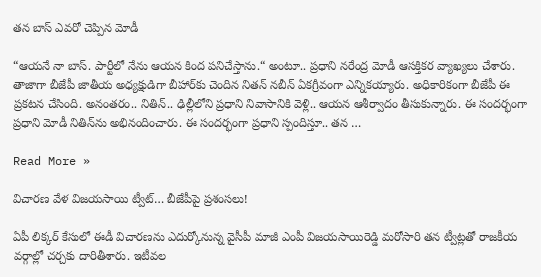తన బాస్ ఎవరో చెప్పిన మోడీ

“ఆయ‌నే నా బాస్‌. పార్టీలో నేను ఆయ‌న కింద ప‌నిచేస్తాను.“ అంటూ.. ప్ర‌ధాని న‌రేంద్ర మోడీ ఆస‌క్తికర వ్యాఖ్యలు చేశారు. తాజాగా బీజేపీ జాతీయ అధ్య‌క్షుడిగా బీహార్‌కు చెందిన నిత‌న్ న‌బీన్ ఏక‌గ్రీవంగా ఎన్నిక‌య్యారు. అధికారికంగా బీజేపీ ఈ ప్ర‌క‌ట‌న చేసింది. అనంత‌రం.. నితిన్‌.. ఢిల్లీలోని ప్ర‌ధాని నివాసానికి వెళ్లి.. ఆయ‌న ఆశీర్వాదం తీసుకున్నారు. ఈ సంద‌ర్భంగా ప్ర‌ధాని మోడీ నితిన్‌ను అభినందించారు. ఈ సంద‌ర్భంగా ప్ర‌ధాని స్పందిస్తూ.. త‌న …

Read More »

విచారణ వేళ విజయసాయి ట్వీట్‌… బీజేపీపై ప్రశంసలు!

ఏపీ లిక్కర్ కేసులో ఈడీ విచారణను ఎదుర్కోనున్న వైసీపీ మాజీ ఎంపీ విజయసాయిరెడ్డి మరోసారి తన ట్వీట్లతో రాజకీయ వర్గాల్లో చర్చకు దారితీశారు. ఇటీవల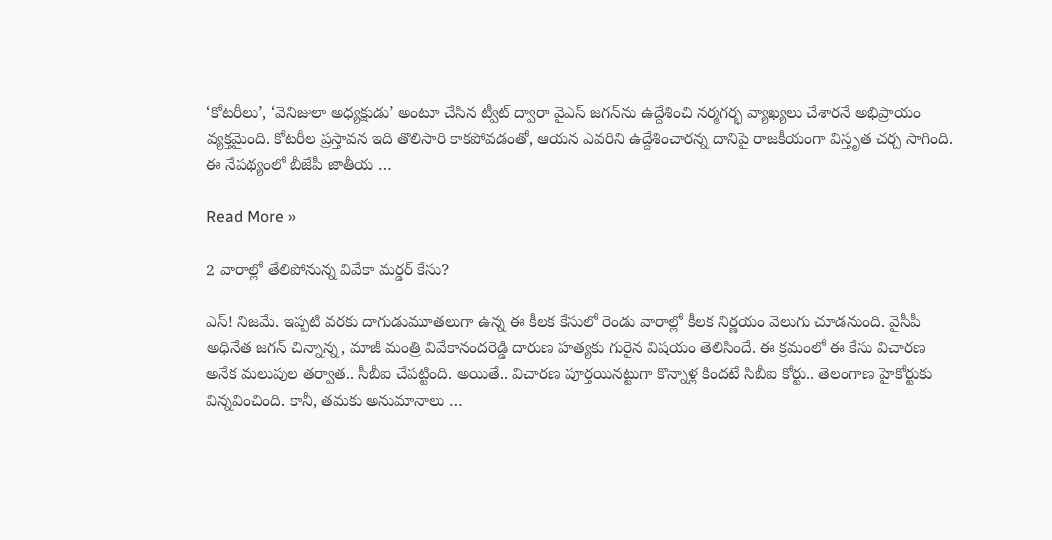‘కోటరీలు’, ‘వెనిజులా అధ్యక్షుడు’ అంటూ చేసిన ట్వీట్‌ ద్వారా వైఎస్ జగన్‌ను ఉద్దేశించి నర్మగర్భ వ్యాఖ్యలు చేశారనే అభిప్రాయం వ్యక్తమైంది. కోటరీల ప్రస్తావన ఇది తొలిసారి కాకపోవడంతో, ఆయన ఎవరిని ఉద్దేశించారన్న దానిపై రాజకీయంగా విస్తృత చర్చ సాగింది. ఈ నేపథ్యంలో బీజేపీ జాతీయ …

Read More »

2 వారాల్లో తేలిపోనున్న వివేకా మ‌ర్డ‌ర్ కేసు?

ఎస్‌! నిజ‌మే. ఇప్ప‌టి వ‌ర‌కు దాగుడుమూత‌లుగా ఉన్న ఈ కీల‌క కేసులో రెండు వారాల్లో కీల‌క నిర్ణ‌యం వెలుగు చూడ‌నుంది. వైసీపీ అధినేత జ‌గ‌న్ చిన్నాన్న‌, మాజీ మంత్రి వివేకానంద‌రెడ్డి దారుణ హ‌త్య‌కు గురైన విష‌యం తెలిసిందే. ఈ క్ర‌మంలో ఈ కేసు విచార‌ణ అనేక మ‌లుపుల త‌ర్వాత‌.. సీబీఐ చేప‌ట్టింది. అయితే.. విచార‌ణ పూర్త‌యిన‌ట్టుగా కొన్నాళ్ల కింద‌టే సిబీఐ కోర్టు.. తెలంగాణ హైకోర్టుకు విన్న‌వించింది. కానీ, త‌మ‌కు అనుమానాలు …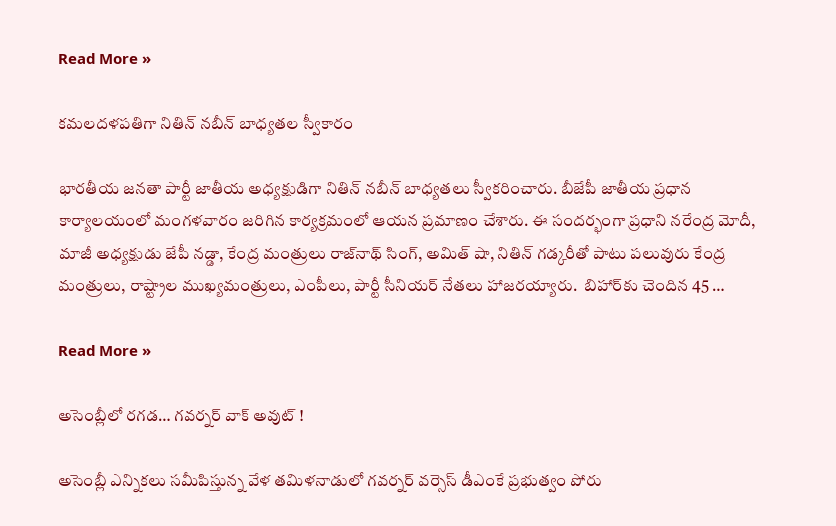Read More »

కమలదళపతిగా నితిన్‌ నబీన్‌ బాధ్యతల స్వీకారం

భారతీయ జనతా పార్టీ జాతీయ అధ్యక్షుడిగా నితిన్‌ నబీన్‌ బాధ్యతలు స్వీకరించారు. బీజేపీ జాతీయ ప్రధాన కార్యాలయంలో మంగళవారం జరిగిన కార్యక్రమంలో ఆయన ప్రమాణం చేశారు. ఈ సందర్భంగా ప్రధాని నరేంద్ర మోదీ, మాజీ అధ్యక్షుడు జేపీ నడ్డా, కేంద్ర మంత్రులు రాజ్‌నాథ్‌ సింగ్‌, అమిత్‌ షా, నితిన్‌ గడ్కరీతో పాటు పలువురు కేంద్ర మంత్రులు, రాష్ట్రాల ముఖ్యమంత్రులు, ఎంపీలు, పార్టీ సీనియర్‌ నేతలు హాజరయ్యారు.  బిహార్‌కు చెందిన 45 …

Read More »

అసెంబ్లీలో రగడ… గవర్నర్ వాక్ అవుట్ !

అసెంబ్లీ ఎన్నికలు సమీపిస్తున్న వేళ తమిళనాడులో గవర్నర్ వర్సెస్ డీఎంకే ప్రభుత్వం పోరు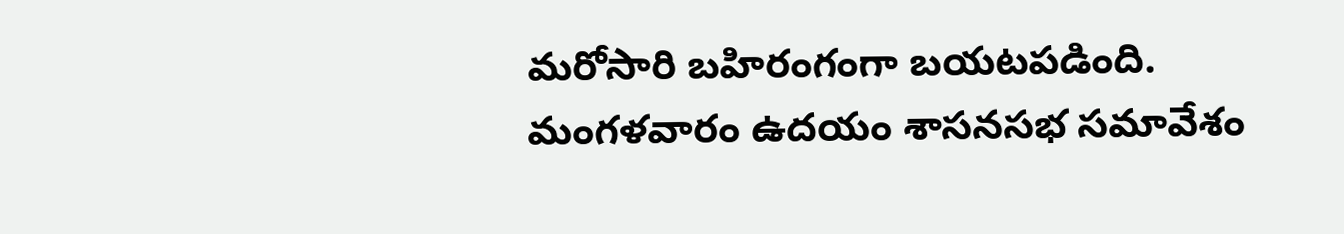మరోసారి బహిరంగంగా బయటపడింది. మంగళవారం ఉదయం శాసనసభ సమావేశం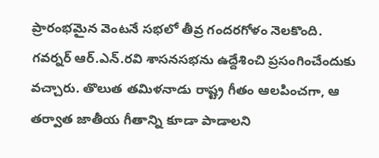ప్రారంభమైన వెంటనే సభలో తీవ్ర గందరగోళం నెలకొంది. గవర్నర్ ఆర్‌.ఎన్‌.రవి శాసనసభను ఉద్దేశించి ప్రసంగించేందుకు వచ్చారు. తొలుత తమిళనాడు రాష్ట్ర గీతం ఆలపించగా, ఆ తర్వాత జాతీయ గీతాన్ని కూడా పాడాలని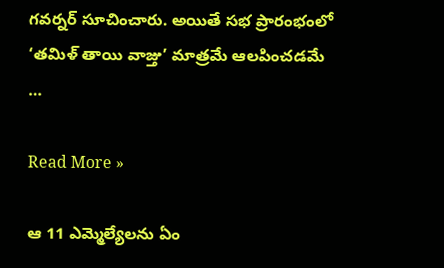గవర్నర్ సూచించారు. అయితే సభ ప్రారంభంలో ‘తమిళ్ తాయి వాజ్తు’ మాత్రమే ఆలపించడమే …

Read More »

ఆ 11 ఎమ్మెల్యేల‌ను ఏం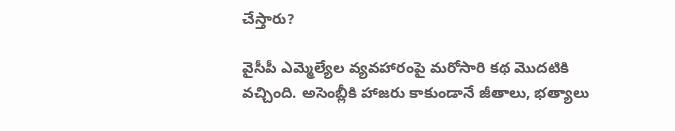చేస్తారు?

వైసీపీ ఎమ్మెల్యేల వ్య‌వ‌హారంపై మ‌రోసారి క‌థ మొద‌టికి వ‌చ్చింది. అసెంబ్లీకి హాజ‌రు కాకుండానే జీతాలు, భ‌త్యాలు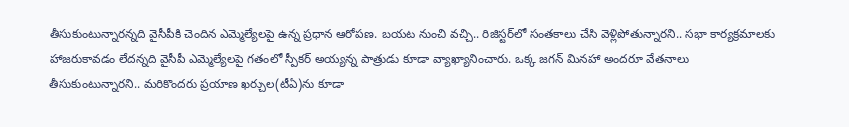తీసుకుంటున్నార‌న్న‌ది వైసీపీకి చెందిన ఎమ్మెల్యేల‌పై ఉన్న ప్ర‌ధాన ఆరోప‌ణ‌. బ‌య‌ట నుంచి వ‌చ్చి.. రిజిస్ట‌ర్‌లో సంత‌కాలు చేసి వెళ్లిపోతున్నార‌ని.. స‌భా కార్య‌క్ర‌మాల‌కు హాజ‌రుకావ‌డం లేద‌న్న‌ది వైసీపీ ఎమ్మెల్యేల‌పై గ‌తంలో స్పీక‌ర్ అయ్య‌న్న పాత్రుడు కూడా వ్యాఖ్యానించారు. ఒక్క జ‌గ‌న్ మిన‌హా అంద‌రూ వేత‌నాలు తీసుకుంటున్నార‌ని.. మ‌రికొంద‌రు ప్ర‌యాణ ఖ‌ర్చుల‌(టీఏ)ను కూడా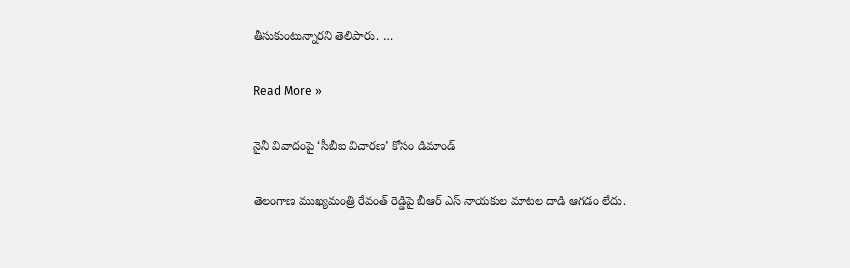తీసుకుంటున్నార‌ని తెలిపారు. …

Read More »

నైనీ వివాదంపై ‘సీబీఐ విచారణ’ కోసం డిమాండ్

తెలంగాణ ముఖ్య‌మంత్రి రేవంత్ రెడ్డిపై బీఆర్ ఎస్ నాయ‌కుల మాటల దాడి ఆగ‌డం లేదు.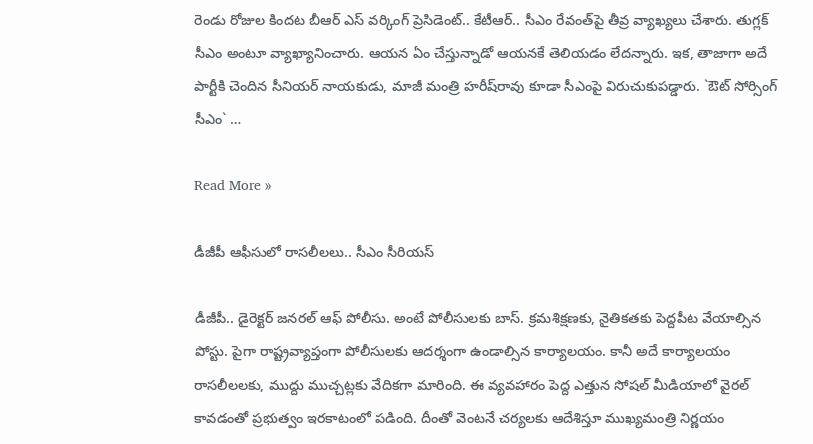రెండు రోజుల కింద‌ట బీఆర్ ఎస్ వ‌ర్కింగ్ ప్రెసిడెంట్‌.. కేటీఆర్‌.. సీఎం రేవంత్‌పై తీవ్ర వ్యాఖ్య‌లు చేశారు. తుగ్ల‌క్ సీఎం అంటూ వ్యాఖ్యానించారు. ఆయ‌న ఏం చేస్తున్నాడో ఆయ‌న‌కే తెలియ‌డం లేద‌న్నారు. ఇక‌, తాజాగా అదే పార్టీకి చెందిన సీనియ‌ర్ నాయ‌కుడు, మాజీ మంత్రి హ‌రీష్‌రావు కూడా సీఎంపై విరుచుకుప‌డ్డారు. `ఔట్ సోర్సింగ్ సీఎం` …

Read More »

డీజీపీ ఆఫీసులో రాసలీలలు.. సీఎం సీరియస్

డీజీపీ.. డైరెక్టర్ జనరల్ ఆఫ్ పోలీసు. అంటే పోలీసులకు బాస్. క్రమశిక్షణకు, నైతికతకు పెద్దపీట వేయాల్సిన పోస్టు. పైగా రాష్ట్రవ్యాప్తంగా పోలీసులకు ఆదర్శంగా ఉండాల్సిన కార్యాలయం. కానీ అదే కార్యాలయం రాసలీలలకు, ముద్దు ముచ్చట్లకు వేదికగా మారింది. ఈ వ్యవహారం పెద్ద ఎత్తున సోషల్ మీడియాలో వైరల్ కావడంతో ప్రభుత్వం ఇరకాటంలో పడింది. దీంతో వెంటనే చర్యలకు ఆదేశిస్తూ ముఖ్యమంత్రి నిర్ణయం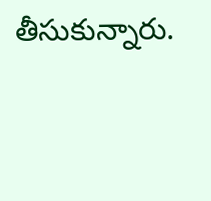తీసుకున్నారు.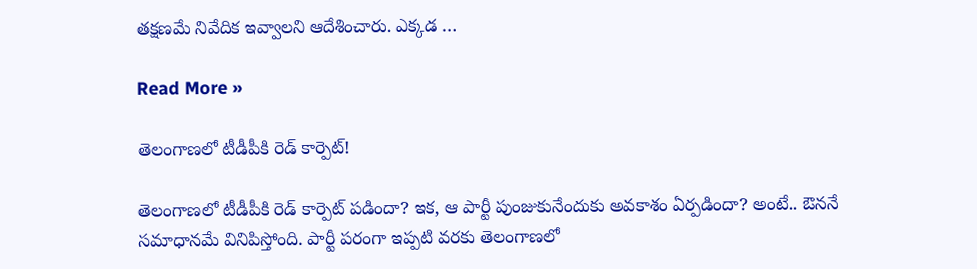తక్షణమే నివేదిక ఇవ్వాలని ఆదేశించారు. ఎక్కడ …

Read More »

తెలంగాణ‌లో టీడీపీకి రెడ్ కార్పెట్‌!

తెలంగాణ‌లో టీడీపీకి రెడ్ కార్పెట్ ప‌డిందా? ఇక‌, ఆ పార్టీ పుంజుకునేందుకు అవ‌కాశం ఏర్ప‌డిందా? అంటే.. ఔన‌నే స‌మాధాన‌మే వినిపిస్తోంది. పార్టీ ప‌రంగా ఇప్ప‌టి వ‌ర‌కు తెలంగాణ‌లో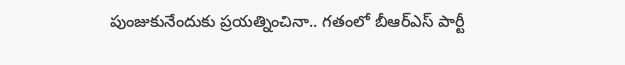పుంజుకునేందుకు ప్ర‌యత్నించినా.. గ‌తంలో బీఆర్ఎస్ పార్టీ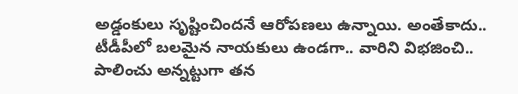అడ్డంకులు సృష్టించిందనే ఆరోపణలు ఉన్నాయి. అంతేకాదు.. టీడీపీలో బ‌ల‌మైన నాయ‌కులు ఉండ‌గా.. వారిని విభ‌జించి.. పాలించు అన్న‌ట్టుగా త‌న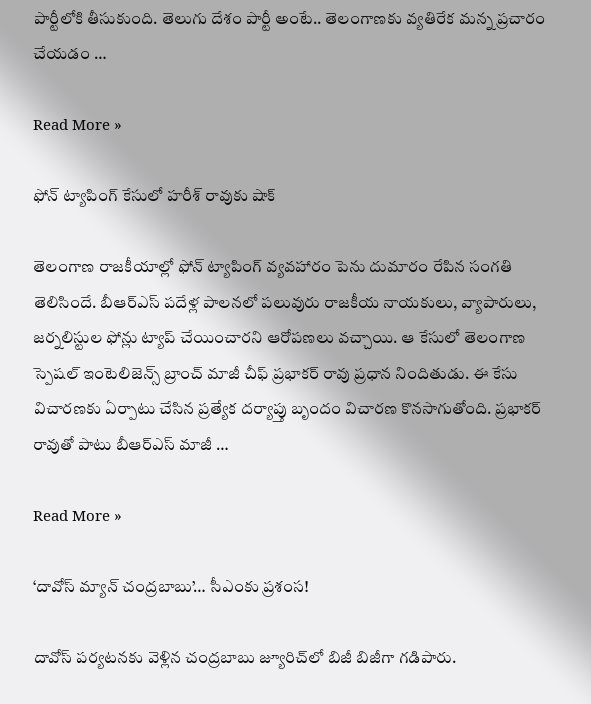పార్టీలోకి తీసుకుంది. తెలుగు దేశం పార్టీ అంటే.. తెలంగాణ‌కు వ్య‌తిరేక మ‌న్న ప్ర‌చారం చేయ‌డం …

Read More »

ఫోన్ ట్యాపింగ్ కేసులో హరీశ్ రావుకు షాక్

తెలంగాణ రాజకీయాల్లో ఫోన్ ట్యాపింగ్ వ్యవహారం పెను దుమారం రేపిన సంగతి తెలిసిందే. బీఆర్ఎస్ పదేళ్ల పాలనలో పలువురు రాజకీయ నాయకులు, వ్యాపారులు, జర్నలిస్టుల ఫోన్లు ట్యాప్ చేయించారని ఆరోపణలు వచ్చాయి. ఆ కేసులో తెలంగాణ స్పెషల్ ఇంటెలిజెన్స్ బ్రాంచ్ మాజీ చీఫ్ ప్రభాకర్ రావు ప్రధాన నిందితుడు. ఈ కేసు విచారణకు ఏర్పాటు చేసిన ప్రత్యేక దర్యాప్తు బృందం విచారణ కొనసాగుతోంది. ప్రభాకర్ రావుతో పాటు బీఆర్ఎస్ మాజీ …

Read More »

‘దావోస్ మ్యాన్ చంద్రబాబు’… సీఎంకు ప్ర‌శంస‌!

దావోస్ ప‌ర్య‌ట‌న‌కు వెళ్లిన చంద్ర‌బాబు జ్యూరిచ్‌లో బిజీ బిజీగా గ‌డిపారు.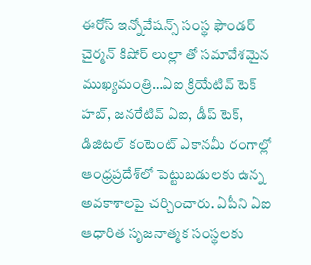ఈరోస్ ఇన్నోవేషన్స్ సంస్థ ఫౌండర్ చైర్మన్ కిషోర్ లుల్లా తో సమావేశమైన ముఖ్యమంత్రి…ఏఐ క్రియేటివ్ టెక్ హబ్, జనరేటివ్ ఏఐ, డీప్ టెక్, డిజిటల్ కంటెంట్ ఎకానమీ రంగాల్లో ఆంధ్రప్రదేశ్‌లో పెట్టుబడులకు ఉన్న అవకాశాలపై చర్చించారు. ఏపీని ఏఐ ఆధారిత సృజనాత్మక సంస్థలకు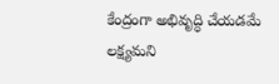కేంద్రంగా అభివృద్ధి చేయడమే లక్ష్యమని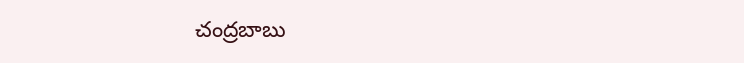చంద్రబాబు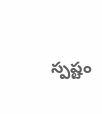స్పష్టం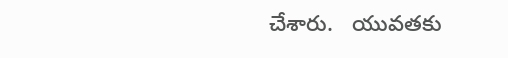చేశారు.   యువతకు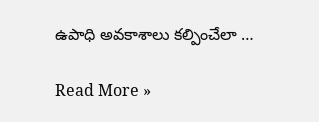ఉపాధి అవకాశాలు కల్పించేలా …

Read More »